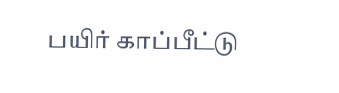பயிர் காப்பீட்டு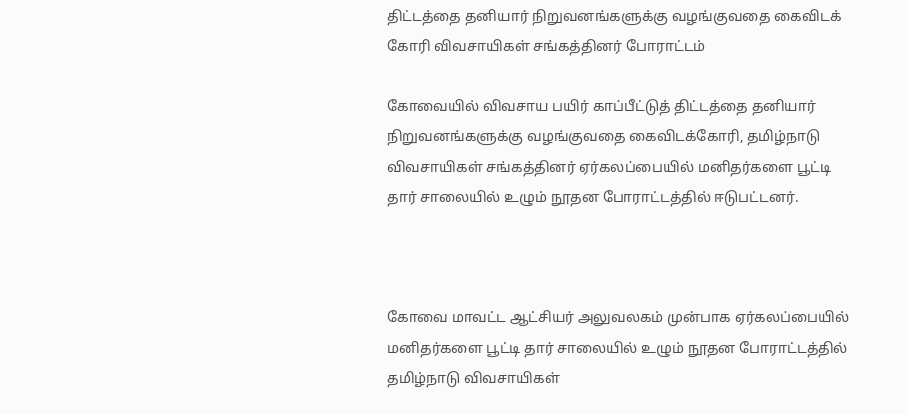திட்டத்தை தனியார் நிறுவனங்களுக்கு வழங்குவதை கைவிடக் கோரி விவசாயிகள் சங்கத்தினர் போராட்டம்

கோவையில் விவசாய பயிர் காப்பீட்டுத் திட்டத்தை தனியார் நிறுவனங்களுக்கு வழங்குவதை கைவிடக்கோரி, தமிழ்நாடு விவசாயிகள் சங்கத்தினர் ஏர்கலப்பையில் மனிதர்களை பூட்டி தார் சாலையில் உழும் நூதன போராட்டத்தில் ஈடுபட்டனர்.



கோவை மாவட்ட ஆட்சியர் அலுவலகம் முன்பாக ஏர்கலப்பையில் மனிதர்களை பூட்டி தார் சாலையில் உழும் நூதன போராட்டத்தில் தமிழ்நாடு விவசாயிகள்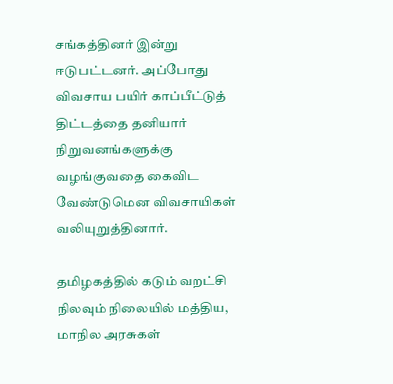சங்கத்தினர் இன்று ஈடுபட்டனர். அப்போது விவசாய பயிர் காப்பீட்டுத் திட்டத்தை தனியார் நிறுவனங்களுக்கு வழங்குவதை கைவிட வேண்டுமென விவசாயிகள் வலியுறுத்தினார்.

தமிழகத்தில் கடும் வறட்சி நிலவும் நிலையில் மத்திய, மாநில அரசுகள்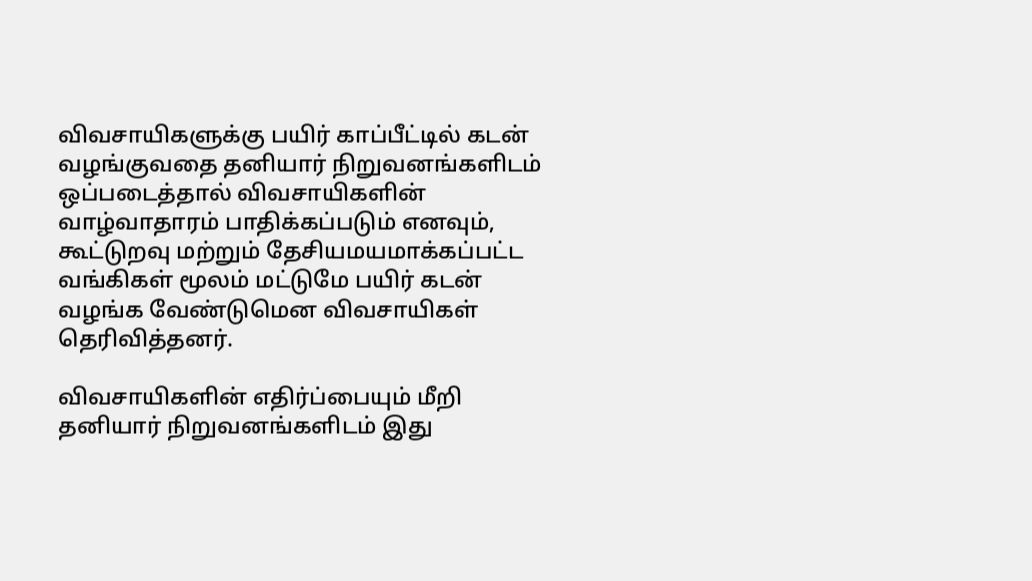விவசாயிகளுக்கு பயிர் காப்பீட்டில் கடன் வழங்குவதை தனியார் நிறுவனங்களிடம் ஒப்படைத்தால் விவசாயிகளின் வாழ்வாதாரம் பாதிக்கப்படும் எனவும், கூட்டுறவு மற்றும் தேசியமயமாக்கப்பட்ட வங்கிகள் மூலம் மட்டுமே பயிர் கடன் வழங்க வேண்டுமென விவசாயிகள் தெரிவித்தனர்.

விவசாயிகளின் எதிர்ப்பையும் மீறி தனியார் நிறுவனங்களிடம் இது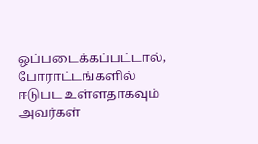ஒப்படைக்கப்பட்டால், போராட்டங்களில் ஈடுபட உள்ளதாகவும் அவர்கள்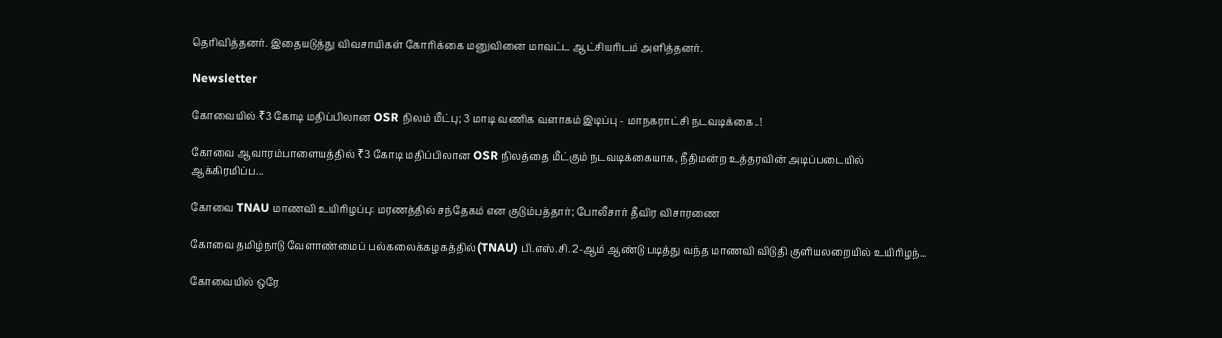தெரிவித்தனர். இதையடுத்து விவசாயிகள் கோரிக்கை மனுவினை மாவட்ட ஆட்சியரிடம் அளித்தனர்.

Newsletter

கோவையில் ₹3 கோடி மதிப்பிலான OSR நிலம் மீட்பு; 3 மாடி வணிக வளாகம் இடிப்பு - மாநகராட்சி நடவடிக்கை..!

கோவை ஆவாரம்பாளையத்தில் ₹3 கோடி மதிப்பிலான OSR நிலத்தை மீட்கும் நடவடிக்கையாக, நீதிமன்ற உத்தரவின் அடிப்படையில் ஆக்கிரமிப்ப...

கோவை TNAU மாணவி உயிரிழப்பு: மரணத்தில் சந்தேகம் என குடும்பத்தார்; போலீசார் தீவிர விசாரணை

கோவை தமிழ்நாடு வேளாண்மைப் பல்கலைக்கழகத்தில்(TNAU) பி.எஸ்.சி. 2-ஆம் ஆண்டு படித்து வந்த மாணவி விடுதி குளியலறையில் உயிரிழந்...

கோவையில் ஒரே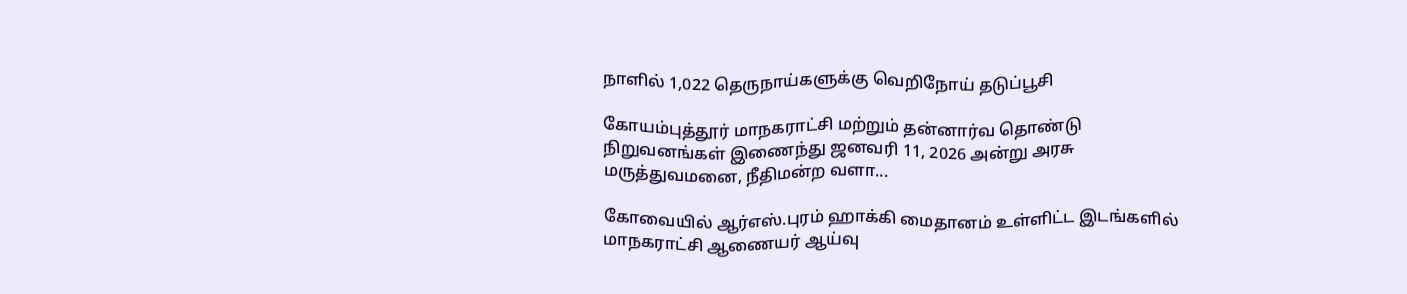நாளில் 1,022 தெருநாய்களுக்கு வெறிநோய் தடுப்பூசி

கோயம்புத்தூர் மாநகராட்சி மற்றும் தன்னார்வ தொண்டு நிறுவனங்கள் இணைந்து ஜனவரி 11, 2026 அன்று அரசு மருத்துவமனை, நீதிமன்ற வளா...

கோவையில் ஆர்எஸ்.புரம் ஹாக்கி மைதானம் உள்ளிட்ட இடங்களில் மாநகராட்சி ஆணையர் ஆய்வு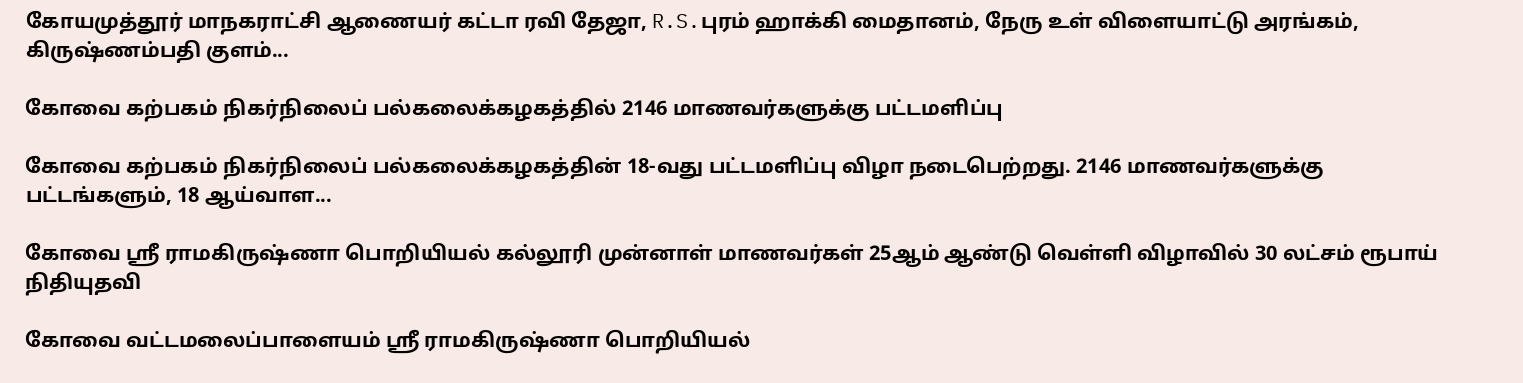கோயமுத்தூர் மாநகராட்சி ஆணையர் கட்டா ரவி தேஜா, R.S.புரம் ஹாக்கி மைதானம், நேரு உள் விளையாட்டு அரங்கம், கிருஷ்ணம்பதி குளம்...

கோவை கற்பகம் நிகர்நிலைப் பல்கலைக்கழகத்தில் 2146 மாணவர்களுக்கு பட்டமளிப்பு

கோவை கற்பகம் நிகர்நிலைப் பல்கலைக்கழகத்தின் 18-வது பட்டமளிப்பு விழா நடைபெற்றது. 2146 மாணவர்களுக்கு பட்டங்களும், 18 ஆய்வாள...

கோவை ஸ்ரீ ராமகிருஷ்ணா பொறியியல் கல்லூரி முன்னாள் மாணவர்கள் 25ஆம் ஆண்டு வெள்ளி விழாவில் 30 லட்சம் ரூபாய் நிதியுதவி

கோவை வட்டமலைப்பாளையம் ஸ்ரீ ராமகிருஷ்ணா பொறியியல்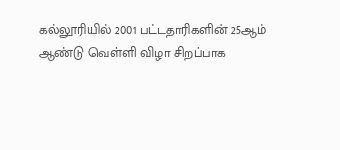கல்லூரியில் 2001 பட்டதாரிகளின் 25ஆம் ஆண்டு வெள்ளி விழா சிறப்பாக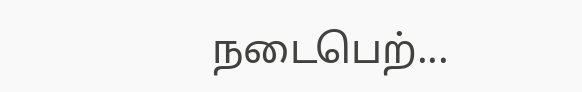நடைபெற்...